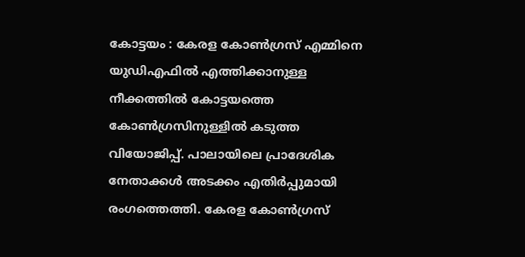കോട്ടയം : കേരള കോൺഗ്രസ് എമ്മിനെ യുഡിഎഫിൽ എത്തിക്കാനുള്ള നീക്കത്തിൽ കോട്ടയത്തെ കോൺഗ്രസിനുള്ളിൽ കടുത്ത വിയോജിപ്പ്. പാലായിലെ പ്രാദേശിക നേതാക്കൾ അടക്കം എതിർപ്പുമായി രംഗത്തെത്തി. കേരള കോൺഗ്രസ്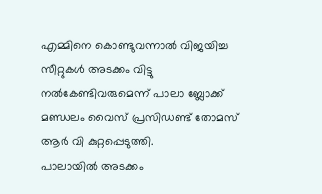എമ്മിനെ കൊണ്ടുവന്നാൽ വിജയിച്ച സീറ്റുകൾ അടക്കം വിട്ടു നൽകേണ്ടിവരുമെന്ന് പാലാ ബ്ലോക്ക് മണ്ഡലം വൈസ് പ്രസിഡണ്ട് തോമസ് ആർ വി കുറ്റപ്പെടുത്തി.
പാലായിൽ അടക്കം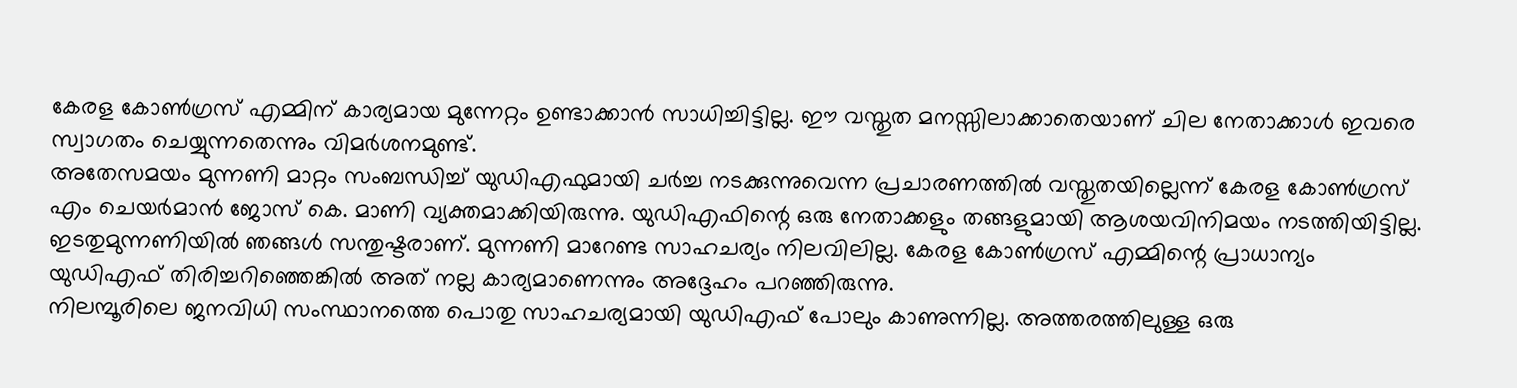കേരള കോൺഗ്രസ് എമ്മിന് കാര്യമായ മുന്നേറ്റം ഉണ്ടാക്കാൻ സാധിച്ചിട്ടില്ല. ഈ വസ്തുത മനസ്സിലാക്കാതെയാണ് ചില നേതാക്കാൾ ഇവരെ സ്വാഗതം ചെയ്യുന്നതെന്നും വിമർശനമുണ്ട്.
അതേസമയം മുന്നണി മാറ്റം സംബന്ധിച്ച് യുഡിഎഫുമായി ചർച്ച നടക്കുന്നുവെന്ന പ്രചാരണത്തിൽ വസ്തുതയില്ലെന്ന് കേരള കോൺഗ്രസ് എം ചെയർമാൻ ജോസ് കെ. മാണി വ്യക്തമാക്കിയിരുന്നു. യുഡിഎഫിന്റെ ഒരു നേതാക്കളും തങ്ങളുമായി ആശയവിനിമയം നടത്തിയിട്ടില്ല. ഇടതുമുന്നണിയിൽ ഞങ്ങൾ സന്തുഷ്ടരാണ്. മുന്നണി മാറേണ്ട സാഹചര്യം നിലവിലില്ല. കേരള കോൺഗ്രസ് എമ്മിന്റെ പ്രാധാന്യം യുഡിഎഫ് തിരിച്ചറിഞ്ഞെങ്കിൽ അത് നല്ല കാര്യമാണെന്നും അദ്ദേഹം പറഞ്ഞിരുന്നു.
നിലമ്പൂരിലെ ജനവിധി സംസ്ഥാനത്തെ പൊതു സാഹചര്യമായി യുഡിഎഫ് പോലും കാണുന്നില്ല. അത്തരത്തിലുള്ള ഒരു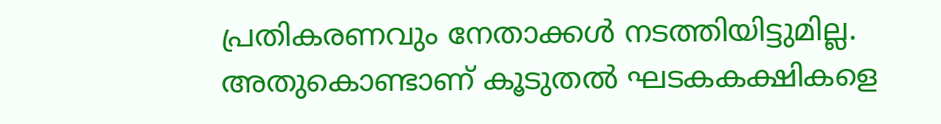പ്രതികരണവും നേതാക്കൾ നടത്തിയിട്ടുമില്ല. അതുകൊണ്ടാണ് കൂടുതൽ ഘടകകക്ഷികളെ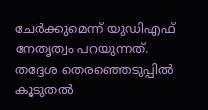ചേർക്കുമെന്ന് യുഡിഎഫ് നേതൃത്വം പറയുന്നത്. തദ്ദേശ തെരഞ്ഞെടുപ്പിൽ കൂടുതൽ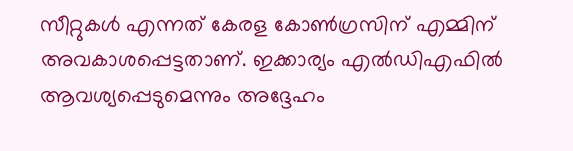സീറ്റുകൾ എന്നത് കേരള കോൺഗ്രസിന് എമ്മിന് അവകാശപ്പെട്ടതാണ്. ഇക്കാര്യം എൽഡിഎഫിൽ ആവശ്യപ്പെടുമെന്നും അദ്ദേഹം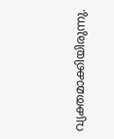വ്യക്തമാക്കിയിരുന്നു.